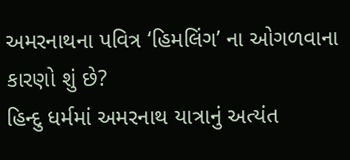અમરનાથના પવિત્ર ‘હિમલિંગ’ ના ઓગળવાના કારણો શું છે?
હિન્દુ ધર્મમાં અમરનાથ યાત્રાનું અત્યંત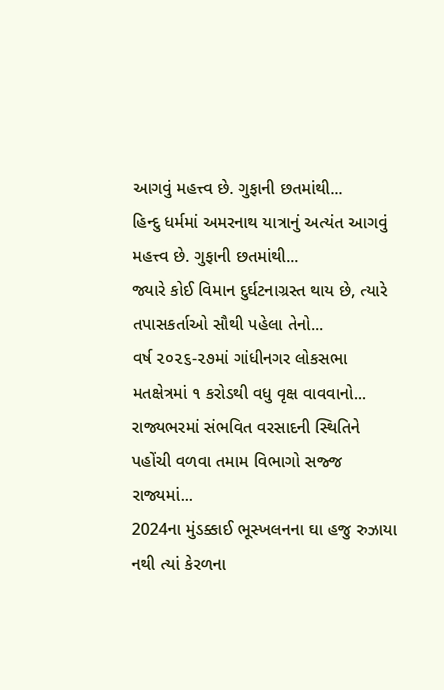આગવું મહત્ત્વ છે. ગુફાની છતમાંથી...
હિન્દુ ધર્મમાં અમરનાથ યાત્રાનું અત્યંત આગવું મહત્ત્વ છે. ગુફાની છતમાંથી...
જ્યારે કોઈ વિમાન દુર્ઘટનાગ્રસ્ત થાય છે, ત્યારે તપાસકર્તાઓ સૌથી પહેલા તેનો...
વર્ષ ૨૦૨૬-૨૭માં ગાંધીનગર લોકસભા મતક્ષેત્રમાં ૧ કરોડથી વધુ વૃક્ષ વાવવાનો...
રાજ્યભરમાં સંભવિત વરસાદની સ્થિતિને પહોંચી વળવા તમામ વિભાગો સજ્જ રાજ્યમાં...
2024ના મુંડક્કાઈ ભૂસ્ખલનના ઘા હજુ રુઝાયા નથી ત્યાં કેરળના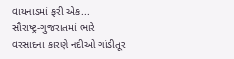વાયનાડમાં ફરી એક...
સૌરાષ્ટ્ર-ગુજરાતમાં ભારે વરસાદના કારણે નદીઓ ગાંડીતૂર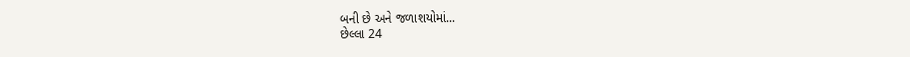બની છે અને જળાશયોમાં...
છેલ્લા 24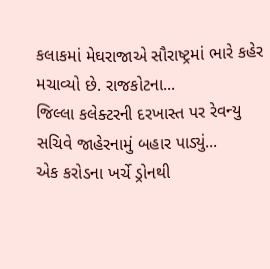કલાકમાં મેઘરાજાએ સૌરાષ્ટ્રમાં ભારે કહેર મચાવ્યો છે. રાજકોટના...
જિલ્લા કલેક્ટરની દરખાસ્ત પર રેવન્યુ સચિવે જાહેરનામું બહાર પાડ્યું...
એક કરોડના ખર્ચે ડ્રોનથી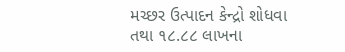મચ્છર ઉત્પાદન કેન્દ્રો શોધવા તથા ૧૮.૮૮ લાખના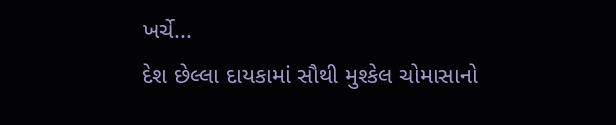ખર્ચે...
દેશ છેલ્લા દાયકામાં સૌથી મુશ્કેલ ચોમાસાનો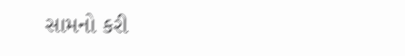સામનો કરી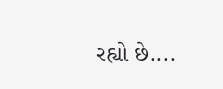રહ્યો છે....